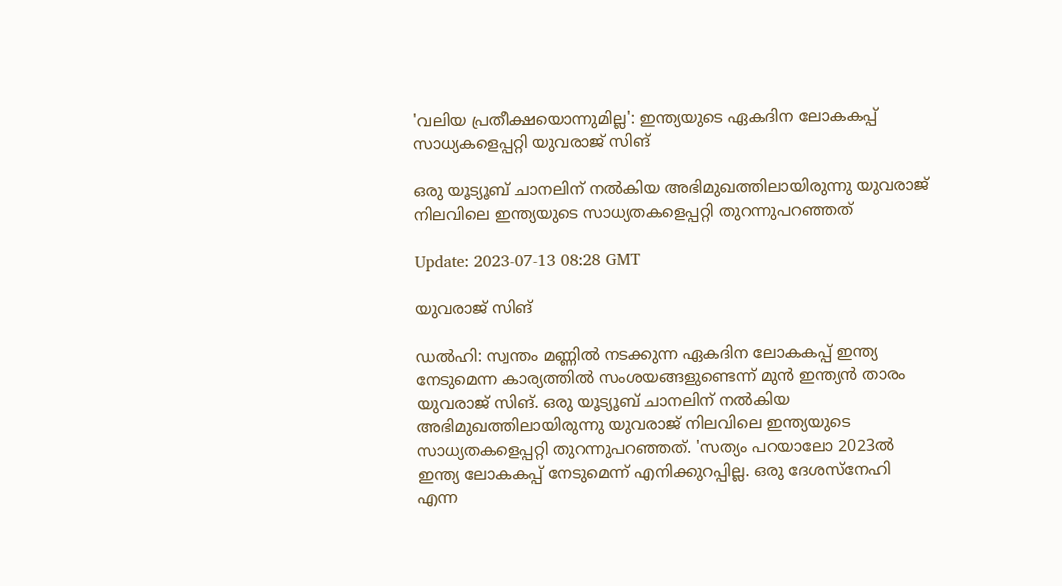'വലിയ പ്രതീക്ഷയൊന്നുമില്ല': ഇന്ത്യയുടെ ഏകദിന ലോകകപ്പ് സാധ്യകളെപ്പറ്റി യുവരാജ് സിങ്‌

ഒരു യൂട്യൂബ് ചാനലിന് നൽകിയ അഭിമുഖത്തിലായിരുന്നു യുവരാജ് നിലവിലെ ഇന്ത്യയുടെ സാധ്യതകളെപ്പറ്റി തുറന്നുപറഞ്ഞത്

Update: 2023-07-13 08:28 GMT

യുവരാജ് സിങ്

ഡൽഹി: സ്വന്തം മണ്ണിൽ നടക്കുന്ന ഏകദിന ലോകകപ്പ് ഇന്ത്യ നേടുമെന്ന കാര്യത്തിൽ സംശയങ്ങളുണ്ടെന്ന് മുൻ ഇന്ത്യൻ താരം യുവരാജ് സിങ്. ഒരു യൂട്യൂബ് ചാനലിന് നൽകിയ അഭിമുഖത്തിലായിരുന്നു യുവരാജ് നിലവിലെ ഇന്ത്യയുടെ സാധ്യതകളെപ്പറ്റി തുറന്നുപറഞ്ഞത്. 'സത്യം പറയാലോ 2023ൽ ഇന്ത്യ ലോകകപ്പ് നേടുമെന്ന് എനിക്കുറപ്പില്ല. ഒരു ദേശസ്‌നേഹി എന്ന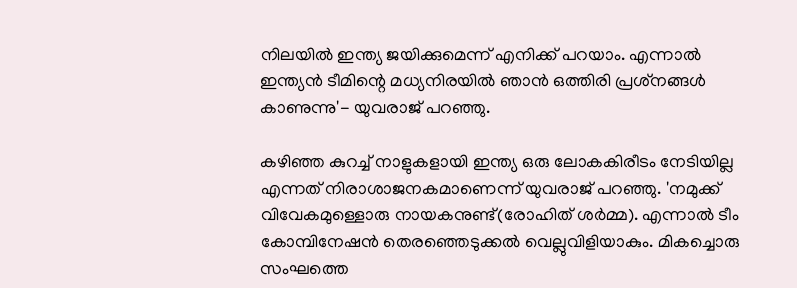നിലയിൽ ഇന്ത്യ ജയിക്കുമെന്ന് എനിക്ക് പറയാം. എന്നാല്‍ ഇന്ത്യൻ ടീമിന്റെ മധ്യനിരയിൽ ഞാൻ ഒത്തിരി പ്രശ്‌നങ്ങൾ കാണുന്നു'- യുവരാജ് പറഞ്ഞു.

കഴിഞ്ഞ കുറച്ച് നാളുകളായി ഇന്ത്യ ഒരു ലോകകിരീടം നേടിയില്ല എന്നത് നിരാശാജനകമാണെന്ന് യുവരാജ് പറഞ്ഞു. 'നമുക്ക് വിവേകമുള്ളൊരു നായകനുണ്ട്(രോഹിത് ശർമ്മ). എന്നാൽ ടീം കോമ്പിനേഷൻ തെരഞ്ഞെടുക്കൽ വെല്ലുവിളിയാകും. മികച്ചൊരു സംഘത്തെ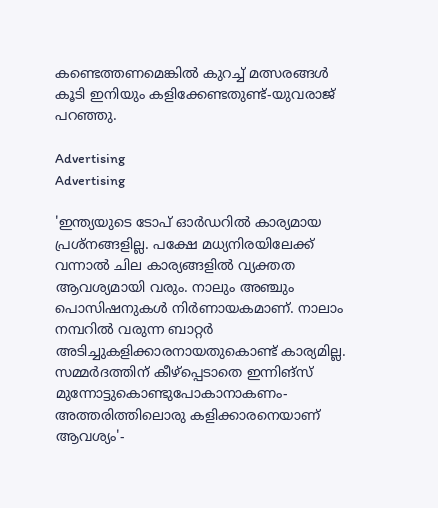കണ്ടെത്തണമെങ്കിൽ കുറച്ച് മത്സരങ്ങൾ കൂടി ഇനിയും കളിക്കേണ്ടതുണ്ട്-യുവരാജ് പറഞ്ഞു.

Advertising
Advertising

'ഇന്ത്യയുടെ ടോപ് ഓർഡറിൽ കാര്യമായ പ്രശ്‌നങ്ങളില്ല. പക്ഷേ മധ്യനിരയിലേക്ക് വന്നാൽ ചില കാര്യങ്ങളിൽ വ്യക്തത ആവശ്യമായി വരും. നാലും അഞ്ചും പൊസിഷനുകൾ നിർണായകമാണ്. നാലാം നമ്പറിൽ വരുന്ന ബാറ്റർ അടിച്ചുകളിക്കാരനായതുകൊണ്ട് കാര്യമില്ല. സമ്മർദത്തിന് കീഴ്‌പ്പെടാതെ ഇന്നിങ്‌സ് മുന്നോട്ടുകൊണ്ടുപോകാനാകണം-അത്തരിത്തിലൊരു കളിക്കാരനെയാണ് ആവശ്യം'-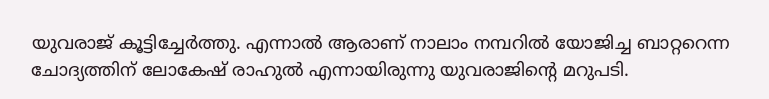യുവരാജ് കൂട്ടിച്ചേര്‍ത്തു. എന്നാൽ ആരാണ് നാലാം നമ്പറിൽ യോജിച്ച ബാറ്ററെന്ന ചോദ്യത്തിന് ലോകേഷ് രാഹുൽ എന്നായിരുന്നു യുവരാജിന്റെ മറുപടി.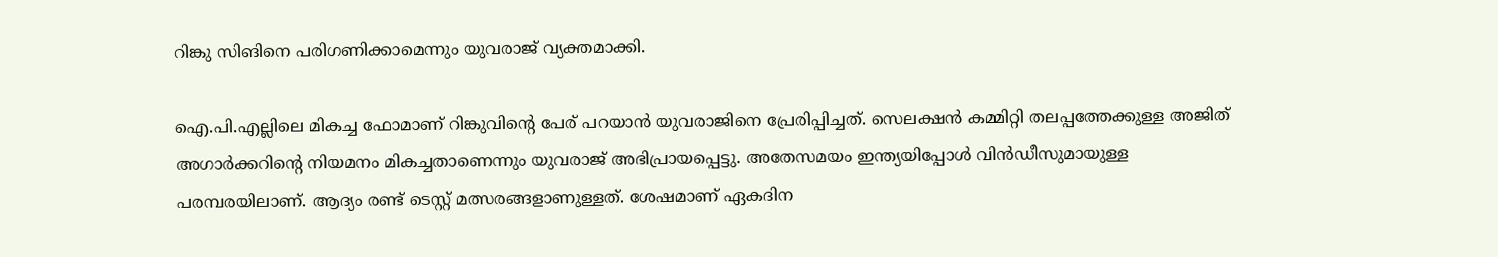റിങ്കു സിങിനെ പരിഗണിക്കാമെന്നും യുവരാജ് വ്യക്തമാക്കി.

ഐ.പി.എല്ലിലെ മികച്ച ഫോമാണ് റിങ്കുവിന്റെ പേര് പറയാൻ യുവരാജിനെ പ്രേരിപ്പിച്ചത്. സെലക്ഷൻ കമ്മിറ്റി തലപ്പത്തേക്കുള്ള അജിത് അഗാർക്കറിന്റെ നിയമനം മികച്ചതാണെന്നും യുവരാജ് അഭിപ്രായപ്പെട്ടു. അതേസമയം ഇന്ത്യയിപ്പോൾ വിൻഡീസുമായുള്ള പരമ്പരയിലാണ്. ആദ്യം രണ്ട് ടെസ്റ്റ് മത്സരങ്ങളാണുള്ളത്. ശേഷമാണ് ഏകദിന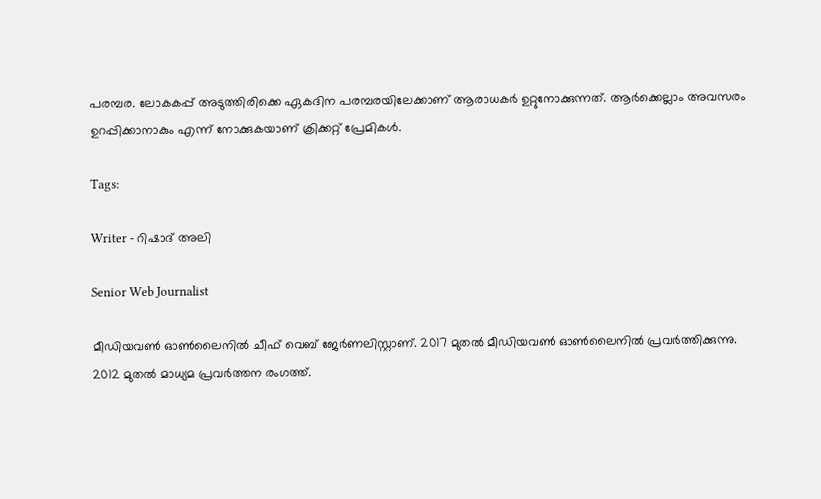പരമ്പര. ലോകകപ്പ് അടുത്തിരിക്കെ ഏകദിന പരമ്പരയിലേക്കാണ് ആരാധകർ ഉറ്റുനോക്കുന്നത്. ആർക്കെല്ലാം അവസരം ഉറപ്പിക്കാനാകും എന്ന് നോക്കുകയാണ് ക്രിക്കറ്റ് പ്രേമികൾ.

Tags:

Writer - റിഷാദ് അലി

Senior Web Journalist

മീഡിയവൺ ഓൺലൈനിൽ ചീഫ് വെബ് ജേർണലിസ്റ്റാണ്. 2017 മുതൽ മീഡിയവൺ ഓൺലൈനിൽ പ്രവർത്തിക്കുന്നു. 2012 മുതൽ മാധ്യമ പ്രവർത്തന രംഗത്ത്.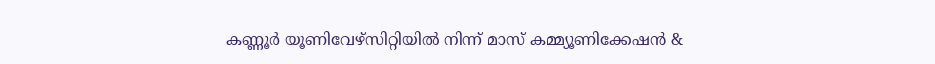കണ്ണൂര്‍ യൂണിവേഴ്‌സിറ്റിയിൽ നിന്ന് മാസ് കമ്മ്യൂണിക്കേഷന്‍ &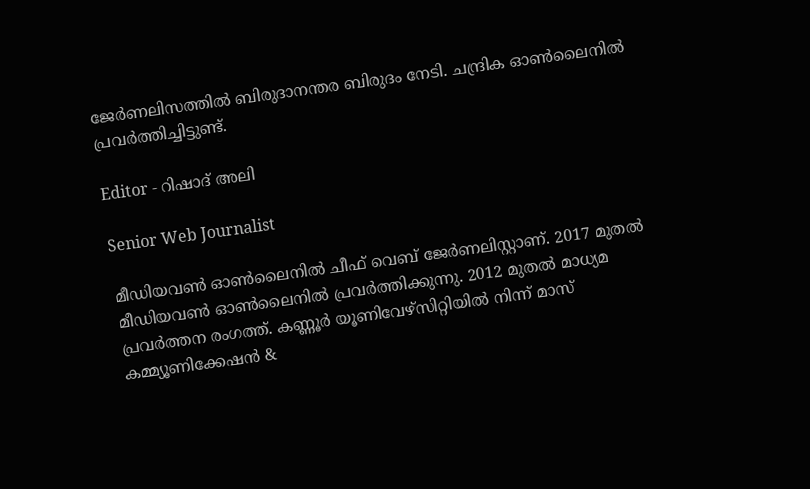ജേര്‍ണലിസത്തില്‍ ബിരുദാനന്തര ബിരുദം നേടി. ചന്ദ്രിക ഓണ്‍ലൈനില്‍ പ്രവര്‍ത്തിച്ചിട്ടുണ്ട്.

Editor - റിഷാദ് അലി

Senior Web Journalist

മീഡിയവൺ ഓൺലൈനിൽ ചീഫ് വെബ് ജേർണലിസ്റ്റാണ്. 2017 മുതൽ മീഡിയവൺ ഓൺലൈനിൽ പ്രവർത്തിക്കുന്നു. 2012 മുതൽ മാധ്യമ പ്രവർത്തന രംഗത്ത്. കണ്ണൂര്‍ യൂണിവേഴ്‌സിറ്റിയിൽ നിന്ന് മാസ് കമ്മ്യൂണിക്കേഷന്‍ &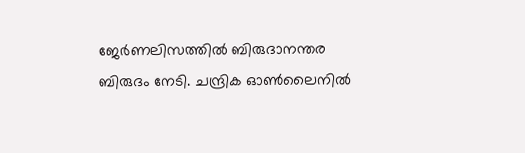ജേര്‍ണലിസത്തില്‍ ബിരുദാനന്തര ബിരുദം നേടി. ചന്ദ്രിക ഓണ്‍ലൈനില്‍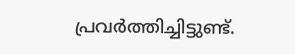പ്രവര്‍ത്തിച്ചിട്ടുണ്ട്.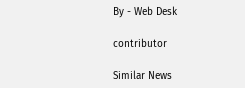By - Web Desk

contributor

Similar News